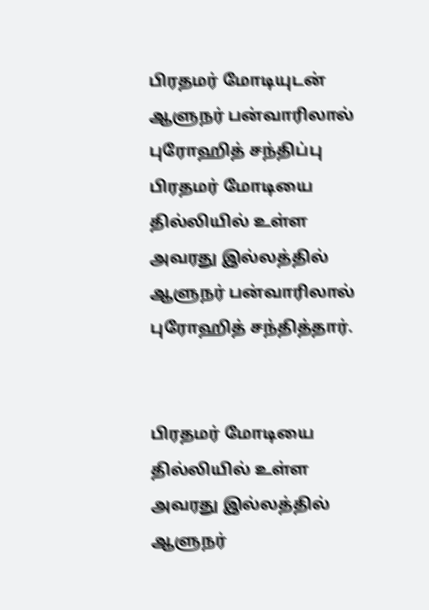பிரதமர் மோடியுடன் ஆளுநர் பன்வாரிலால் புரோஹித் சந்திப்பு
பிரதமர் மோடியை தில்லியில் உள்ள அவரது இல்லத்தில் ஆளுநர் பன்வாரிலால் புரோஹித் சந்தித்தார்.


பிரதமர் மோடியை தில்லியில் உள்ள அவரது இல்லத்தில் ஆளுநர்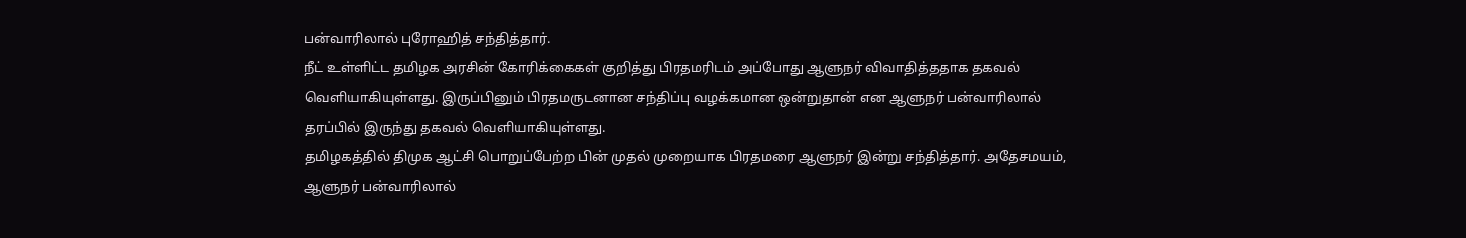பன்வாரிலால் புரோஹித் சந்தித்தார்.
நீட் உள்ளிட்ட தமிழக அரசின் கோரிக்கைகள் குறித்து பிரதமரிடம் அப்போது ஆளுநர் விவாதித்ததாக தகவல் வெளியாகியுள்ளது. இருப்பினும் பிரதமருடனான சந்திப்பு வழக்கமான ஒன்றுதான் என ஆளுநர் பன்வாரிலால் தரப்பில் இருந்து தகவல் வெளியாகியுள்ளது.
தமிழகத்தில் திமுக ஆட்சி பொறுப்பேற்ற பின் முதல் முறையாக பிரதமரை ஆளுநர் இன்று சந்தித்தார். அதேசமயம், ஆளுநர் பன்வாரிலால்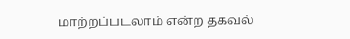மாற்றப்படலாம் என்ற தகவல்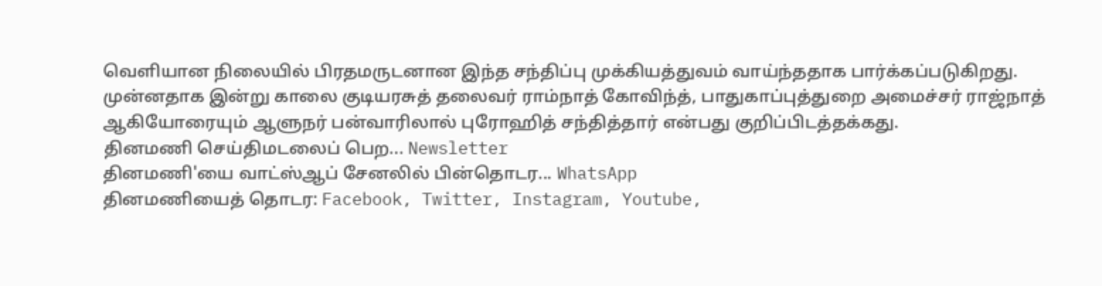வெளியான நிலையில் பிரதமருடனான இந்த சந்திப்பு முக்கியத்துவம் வாய்ந்ததாக பார்க்கப்படுகிறது.
முன்னதாக இன்று காலை குடியரசுத் தலைவர் ராம்நாத் கோவிந்த், பாதுகாப்புத்துறை அமைச்சர் ராஜ்நாத் ஆகியோரையும் ஆளுநர் பன்வாரிலால் புரோஹித் சந்தித்தார் என்பது குறிப்பிடத்தக்கது.
தினமணி செய்திமடலைப் பெற... Newsletter
தினமணி'யை வாட்ஸ்ஆப் சேனலில் பின்தொடர... WhatsApp
தினமணியைத் தொடர: Facebook, Twitter, Instagram, Youtube,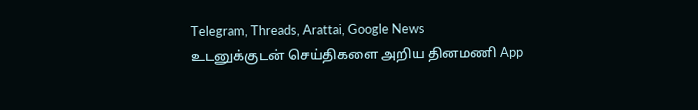Telegram, Threads, Arattai, Google News
உடனுக்குடன் செய்திகளை அறிய தினமணி App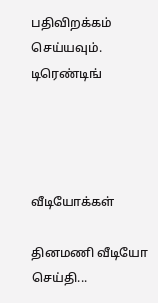பதிவிறக்கம் செய்யவும்.
டிரெண்டிங்




வீடியோக்கள்

தினமணி வீடியோ செய்தி...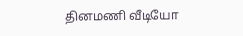தினமணி வீடியோ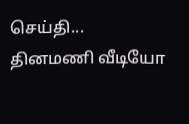செய்தி...
தினமணி வீடியோ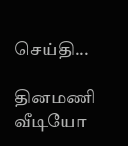செய்தி...

தினமணி வீடியோ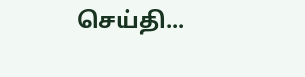செய்தி...